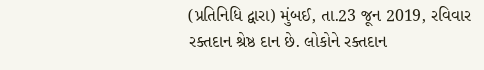(પ્રતિનિધિ દ્વારા) મુંબઈ, તા.23 જૂન 2019, રવિવાર
રક્તદાન શ્રેષ્ઠ દાન છે. લોકોને રક્તદાન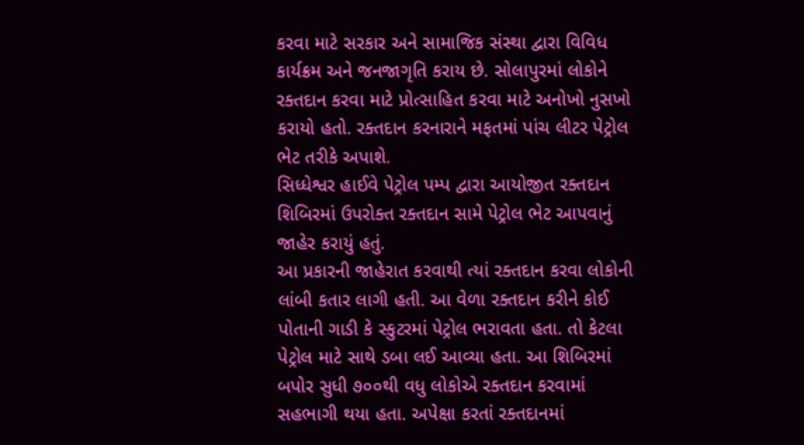કરવા માટે સરકાર અને સામાજિક સંસ્થા દ્વારા વિવિધ કાર્યક્રમ અને જનજાગૃતિ કરાય છે. સોલાપુરમાં લોકોને રક્તદાન કરવા માટે પ્રોત્સાહિત કરવા માટે અનોખો નુસખો કરાયો હતો. રક્તદાન કરનારાને મફતમાં પાંચ લીટર પેટ્રોલ ભેટ તરીકે અપાશે.
સિધ્ધેશ્વર હાઈવે પેટ્રોલ પમ્પ દ્વારા આયોજીત રક્તદાન શિબિરમાં ઉપરોક્ત રક્તદાન સામે પેટ્રોલ ભેટ આપવાનું જાહેર કરાયું હતું.
આ પ્રકારની જાહેરાત કરવાથી ત્યાં રક્તદાન કરવા લોકોની લાંબી કતાર લાગી હતી. આ વેળા રક્તદાન કરીને કોઈ પોતાની ગાડી કે સ્કુટરમાં પેટ્રોલ ભરાવતા હતા. તો કેટલા પેટ્રોલ માટે સાથે ડબા લઈ આવ્યા હતા. આ શિબિરમાં બપોર સુધી ૭૦૦થી વધુ લોકોએ રક્તદાન કરવામાં સહભાગી થયા હતા. અપેક્ષા કરતાં રક્તદાનમાં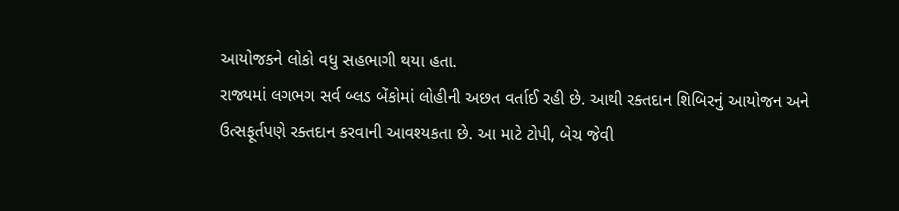આયોજકને લોકો વધુ સહભાગી થયા હતા.
રાજ્યમાં લગભગ સર્વ બ્લડ બેંકોમાં લોહીની અછત વર્તાઈ રહી છે. આથી રક્તદાન શિબિરનું આયોજન અને ઉત્સફૂર્તપણે રક્તદાન કરવાની આવશ્યકતા છે. આ માટે ટોપી, બેચ જેવી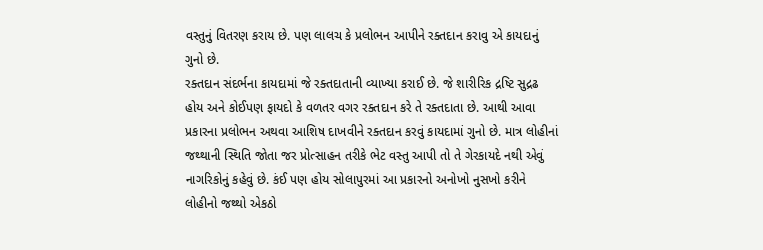વસ્તુનું વિતરણ કરાય છે. પણ લાલચ કે પ્રલોભન આપીને રક્તદાન કરાવુ એ કાયદાનું ગુનો છે.
રક્તદાન સંદર્ભના કાયદામાં જે રક્તદાતાની વ્યાખ્યા કરાઈ છે. જે શારીરિક દ્રષ્ટિ સુદ્રઢ હોય અને કોઈપણ ફાયદો કે વળતર વગર રક્તદાન કરે તે રક્તદાતા છે. આથી આવા પ્રકારના પ્રલોભન અથવા આશિષ દાખવીને રક્તદાન કરવું કાયદામાં ગુનો છે. માત્ર લોહીનાં જથ્થાની સ્થિતિ જોતા જર પ્રોત્સાહન તરીકે ભેટ વસ્તુ આપી તો તે ગેરકાયદે નથી એવું નાગરિકોનું કહેવું છે. કંઈ પણ હોય સોલાપુરમાં આ પ્રકારનો અનોખો નુસખો કરીને લોહીનો જથ્થો એકઠો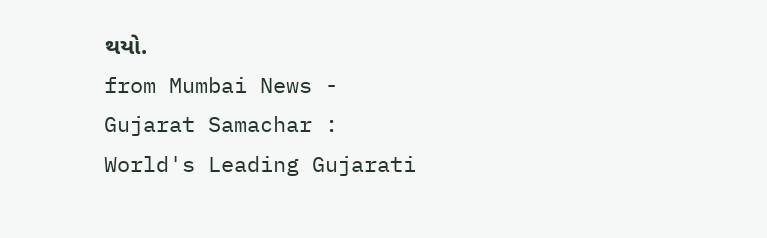થયો.
from Mumbai News - Gujarat Samachar : World's Leading Gujarati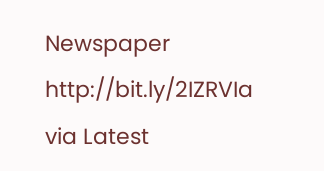Newspaper http://bit.ly/2IZRVIa
via Latest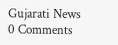Gujarati News
0 Comments